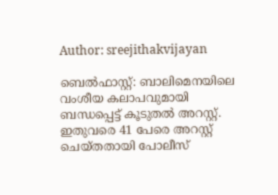Author: sreejithakvijayan

ബെൽഫാസ്റ്റ്: ബാലിമെനയിലെ വംശീയ കലാപവുമായി ബന്ധപ്പെട്ട് കൂടുതൽ അറസ്റ്റ്. ഇതുവരെ 41 പേരെ അറസ്റ്റ് ചെയ്തതായി പോലീസ്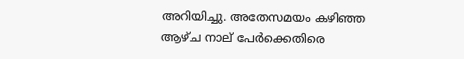അറിയിച്ചു. അതേസമയം കഴിഞ്ഞ ആഴ്ച നാല് പേർക്കെതിരെ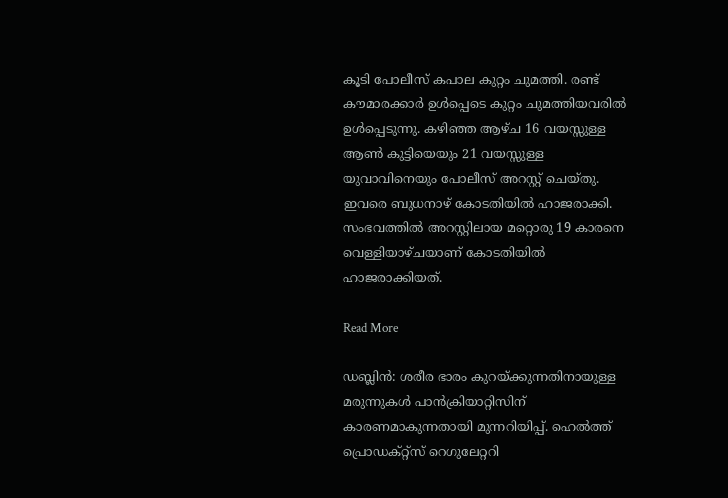കൂടി പോലീസ് കപാല കുറ്റം ചുമത്തി. രണ്ട് കൗമാരക്കാർ ഉൾപ്പെടെ കുറ്റം ചുമത്തിയവരിൽ ഉൾപ്പെടുന്നു. കഴിഞ്ഞ ആഴ്ച 16 വയസ്സുള്ള ആൺ കുട്ടിയെയും 21 വയസ്സുള്ള യുവാവിനെയും പോലീസ് അറസ്റ്റ് ചെയ്തു. ഇവരെ ബുധനാഴ് കോടതിയിൽ ഹാജരാക്കി. സംഭവത്തിൽ അറസ്റ്റിലായ മറ്റൊരു 19 കാരനെ വെള്ളിയാഴ്ചയാണ് കോടതിയിൽ ഹാജരാക്കിയത്.

Read More

ഡബ്ലിൻ: ശരീര ഭാരം കുറയ്ക്കുന്നതിനായുള്ള മരുന്നുകൾ പാൻക്രിയാറ്റിസിന് കാരണമാകുന്നതായി മുന്നറിയിപ്പ്. ഹെൽത്ത് പ്രൊഡക്റ്റ്‌സ് റെഗുലേറ്ററി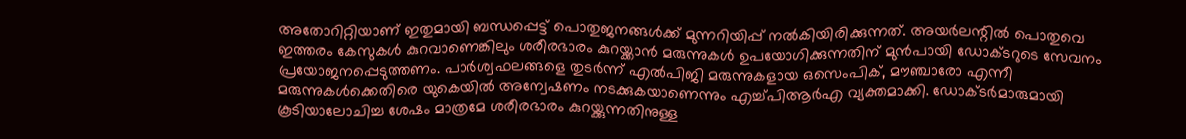അതോറിറ്റിയാണ് ഇതുമായി ബന്ധപ്പെട്ട് പൊതുജനങ്ങൾക്ക് മുന്നറിയിപ്പ് നൽകിയിരിക്കുന്നത്. അയർലന്റിൽ പൊതുവെ ഇത്തരം കേസുകൾ കുറവാണെങ്കിലും ശരീരഭാരം കുറയ്ക്കാൻ മരുന്നുകൾ ഉപയോഗിക്കുന്നതിന് മുൻപായി ഡോക്ടറുടെ സേവനം പ്രയോജനപ്പെടുത്തണം. പാർശ്വഫലങ്ങളെ തുടർന്ന് എൽപിജി മരുന്നുകളായ ഒസെംപിക്, മൗഞ്ചാരോ എന്നീ മരുന്നുകൾക്കെതിരെ യുകെയിൽ അന്വേഷണം നടക്കുകയാണെന്നും എച്ച്പിആർഎ വ്യക്തമാക്കി. ഡോക്ടർമാരുമായി കൂടിയാലോചിച്ച ശേഷം മാത്രമേ ശരീരഭാരം കുറയ്ക്കുന്നതിനുള്ള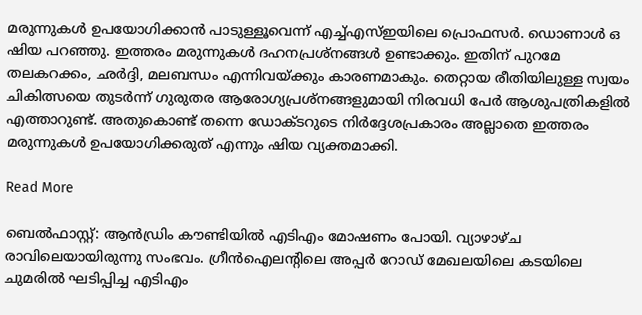മരുന്നുകൾ ഉപയോഗിക്കാൻ പാടുള്ളൂവെന്ന് എച്ച്എസ്ഇയിലെ പ്രൊഫസർ. ഡൊണാൾ ഒ ഷിയ പറഞ്ഞു. ഇത്തരം മരുന്നുകൾ ദഹനപ്രശ്‌നങ്ങൾ ഉണ്ടാക്കും. ഇതിന് പുറമേ തലകറക്കം, ഛർദ്ദി, മലബന്ധം എന്നിവയ്ക്കും കാരണമാകും. തെറ്റായ രീതിയിലുള്ള സ്വയം ചികിത്സയെ തുടർന്ന് ഗുരുതര ആരോഗ്യപ്രശ്‌നങ്ങളുമായി നിരവധി പേർ ആശുപത്രികളിൽ എത്താറുണ്ട്. അതുകൊണ്ട് തന്നെ ഡോക്ടറുടെ നിർദ്ദേശപ്രകാരം അല്ലാതെ ഇത്തരം മരുന്നുകൾ ഉപയോഗിക്കരുത് എന്നും ഷിയ വ്യക്തമാക്കി.

Read More

ബെൽഫാസ്റ്റ്: ആൻഡ്രിം കൗണ്ടിയിൽ എടിഎം മോഷണം പോയി. വ്യാഴാഴ്ച രാവിലെയായിരുന്നു സംഭവം. ഗ്രീൻഐലന്റിലെ അപ്പർ റോഡ് മേഖലയിലെ കടയിലെ ചുമരിൽ ഘടിപ്പിച്ച എടിഎം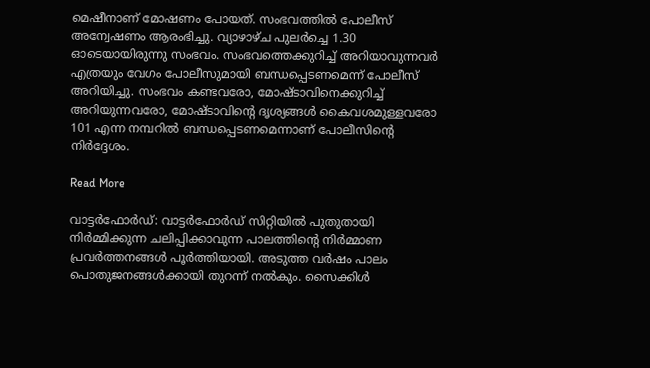മെഷീനാണ് മോഷണം പോയത്. സംഭവത്തിൽ പോലീസ് അന്വേഷണം ആരംഭിച്ചു. വ്യാഴാഴ്ച പുലർച്ചെ 1.30 ഓടെയായിരുന്നു സംഭവം. സംഭവത്തെക്കുറിച്ച് അറിയാവുന്നവർ എത്രയും വേഗം പോലീസുമായി ബന്ധപ്പെടണമെന്ന് പോലീസ് അറിയിച്ചു. സംഭവം കണ്ടവരോ, മോഷ്ടാവിനെക്കുറിച്ച് അറിയുന്നവരോ, മോഷ്ടാവിന്റെ ദൃശ്യങ്ങൾ കൈവശമുള്ളവരോ 101 എന്ന നമ്പറിൽ ബന്ധപ്പെടണമെന്നാണ് പോലീസിന്റെ നിർദ്ദേശം.

Read More

വാട്ടർഫോർഡ്: വാട്ടർഫോർഡ് സിറ്റിയിൽ പുതുതായി നിർമ്മിക്കുന്ന ചലിപ്പിക്കാവുന്ന പാലത്തിന്റെ നിർമ്മാണ പ്രവർത്തനങ്ങൾ പൂർത്തിയായി. അടുത്ത വർഷം പാലം പൊതുജനങ്ങൾക്കായി തുറന്ന് നൽകും. സൈക്കിൾ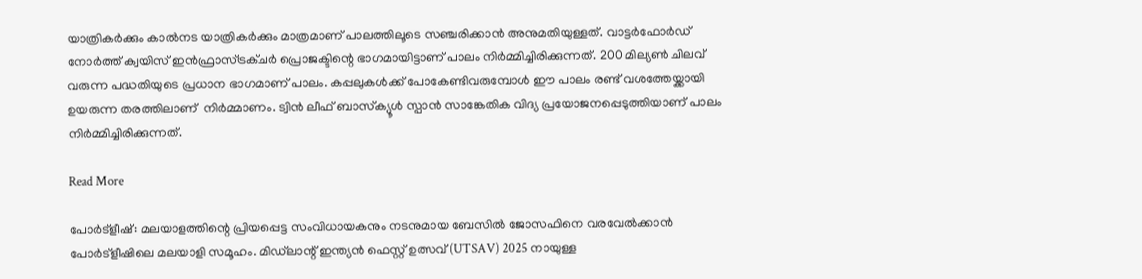യാത്രികർക്കും കാൽനട യാത്രികർക്കും മാത്രമാണ് പാലത്തിലൂടെ സഞ്ചരിക്കാൻ അനുമതിയുള്ളത്. വാട്ടർഫോർഡ് നോർത്ത് ക്വയിസ് ഇൻഫ്രാസ്ട്രക്ചർ പ്രൊജക്ടിന്റെ ഭാഗമായിട്ടാണ് പാലം നിർമ്മിച്ചിരിക്കുന്നത്. 200 മില്യൺ ചിലവ് വരുന്ന പദ്ധതിയുടെ പ്രധാന ഭാഗമാണ് പാലം. കപ്പലുകൾക്ക് പോകേണ്ടിവരുമ്പോൾ ഈ പാലം രണ്ട് വശത്തേയ്ക്കായി ഉയരുന്ന തരത്തിലാണ്  നിർമ്മാണം. ട്വിൻ ലീഫ് ബാസ്‌ക്യൂൾ സ്പാൻ സാങ്കേതിക വിദ്യ പ്രയോജനപ്പെടുത്തിയാണ് പാലം നിർമ്മിച്ചിരിക്കുന്നത്.

Read More

പോർട്‌ളീഷ്: മലയാളത്തിന്റെ പ്രിയപ്പെട്ട സംവിധായകനും നടനുമായ ബേസിൽ ജോസഫിനെ വരവേൽക്കാൻ പോർട്‌ളീഷിലെ മലയാളി സമൂഹം. മിഡ്‌ലാന്റ് ഇന്ത്യൻ ഫെസ്റ്റ് ഉത്സവ് (UTSAV) 2025 നായുള്ള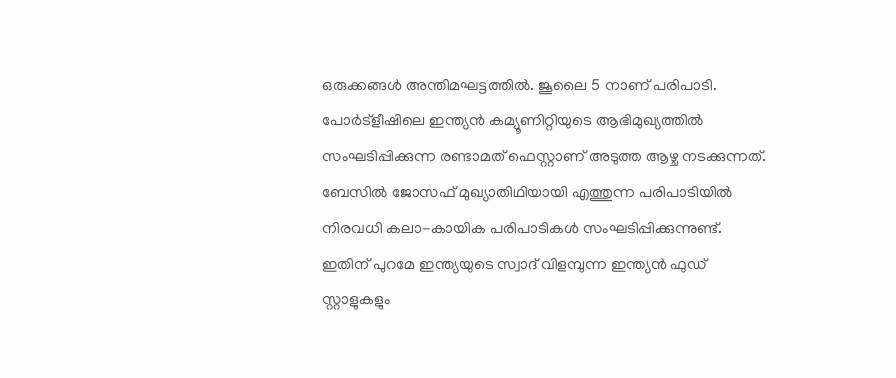ഒരുക്കങ്ങൾ അന്തിമഘട്ടത്തിൽ. ജൂലൈ 5 നാണ് പരിപാടി. പോർട്‌ളീഷിലെ ഇന്ത്യൻ കമ്യൂണിറ്റിയുടെ ആഭിമുഖ്യത്തിൽ സംഘടിപ്പിക്കുന്ന രണ്ടാമത് ഫെസ്റ്റാണ് അടുത്ത ആഴ്ച നടക്കുന്നത്. ബേസിൽ ജോസഫ് മുഖ്യാതിഥിയായി എത്തുന്ന പരിപാടിയിൽ നിരവധി കലാ-കായിക പരിപാടികൾ സംഘടിപ്പിക്കുന്നുണ്ട്. ഇതിന് പുറമേ ഇന്ത്യയുടെ സ്വാദ് വിളമ്പുന്ന ഇന്ത്യൻ ഫുഡ് സ്റ്റാളുകളും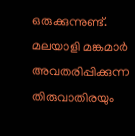ഒരുക്കുന്നുണ്ട്. മലയാളി മങ്കമാർ അവതരിപ്പിക്കുന്ന തിരുവാതിരയും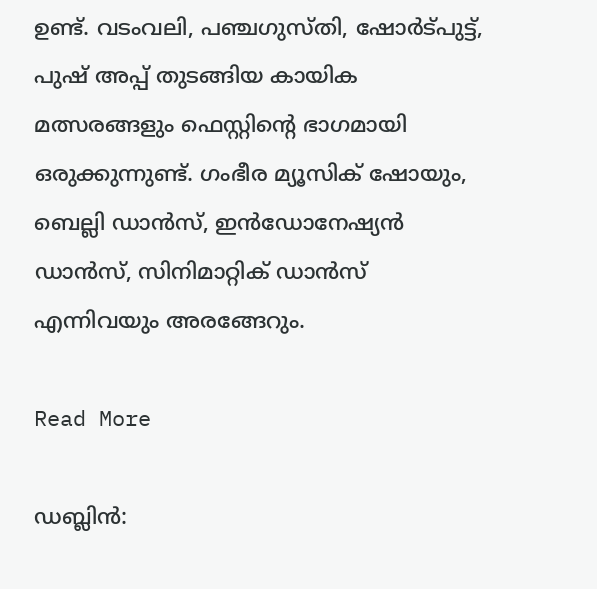ഉണ്ട്. വടംവലി, പഞ്ചഗുസ്തി, ഷോർട്പുട്ട്, പുഷ് അപ്പ് തുടങ്ങിയ കായിക മത്സരങ്ങളും ഫെസ്റ്റിന്റെ ഭാഗമായി ഒരുക്കുന്നുണ്ട്. ഗംഭീര മ്യൂസിക് ഷോയും, ബെല്ലി ഡാൻസ്, ഇൻഡോനേഷ്യൻ ഡാൻസ്, സിനിമാറ്റിക് ഡാൻസ് എന്നിവയും അരങ്ങേറും.

Read More

ഡബ്ലിൻ: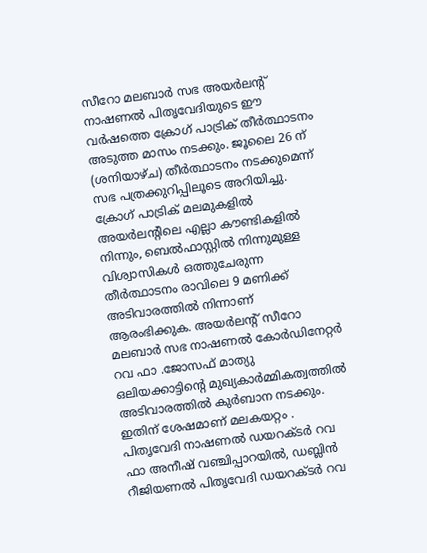സീറോ മലബാർ സഭ അയർലന്റ് നാഷണൽ പിതൃവേദിയുടെ ഈ വർഷത്തെ ക്രോഗ് പാട്രിക് തീർത്ഥാടനം അടുത്ത മാസം നടക്കും. ജൂലൈ 26 ന് (ശനിയാഴ്ച) തീർത്ഥാടനം നടക്കുമെന്ന് സഭ പത്രക്കുറിപ്പിലൂടെ അറിയിച്ചു. ക്രോഗ് പാട്രിക് മലമുകളിൽ അയർലന്റിലെ എല്ലാ കൗണ്ടികളിൽ നിന്നും, ബെൽഫാസ്റ്റിൽ നിന്നുമുള്ള വിശ്വാസികൾ ഒത്തുചേരുന്ന തീർത്ഥാടനം രാവിലെ 9 മണിക്ക് അടിവാരത്തിൽ നിന്നാണ് ആരംഭിക്കുക. അയർലന്റ് സീറോ മലബാർ സഭ നാഷണൽ കോർഡിനേറ്റർ റവ ഫാ .ജോസഫ് മാത്യു ഒലിയക്കാട്ടിന്റെ മുഖ്യകാർമ്മികത്വത്തിൽ അടിവാരത്തിൽ കുർബാന നടക്കും. ഇതിന് ശേഷമാണ് മലകയറ്റം . പിതൃവേദി നാഷണൽ ഡയറക്ടർ റവ ഫാ അനീഷ് വഞ്ചിപ്പാറയിൽ, ഡബ്ലിൻ റീജിയണൽ പിതൃവേദി ഡയറക്ടർ റവ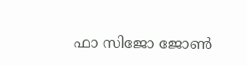ഫാ സിജോ ജോൺ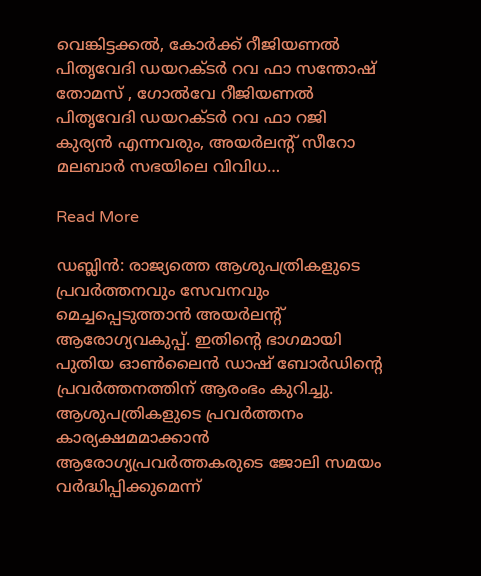വെങ്കിട്ടക്കൽ, കോർക്ക് റീജിയണൽ പിതൃവേദി ഡയറക്ടർ റവ ഫാ സന്തോഷ് തോമസ് , ഗോൽവേ റീജിയണൽ പിതൃവേദി ഡയറക്ടർ റവ ഫാ റജി കുര്യൻ എന്നവരും, അയർലന്റ് സീറോ മലബാർ സഭയിലെ വിവിധ…

Read More

ഡബ്ലിൻ: രാജ്യത്തെ ആശുപത്രികളുടെ പ്രവർത്തനവും സേവനവും മെച്ചപ്പെടുത്താൻ അയർലന്റ് ആരോഗ്യവകുപ്പ്. ഇതിന്റെ ഭാഗമായി പുതിയ ഓൺലൈൻ ഡാഷ് ബോർഡിന്റെ പ്രവർത്തനത്തിന് ആരംഭം കുറിച്ചു. ആശുപത്രികളുടെ പ്രവർത്തനം കാര്യക്ഷമമാക്കാൻ ആരോഗ്യപ്രവർത്തകരുടെ ജോലി സമയം വർദ്ധിപ്പിക്കുമെന്ന്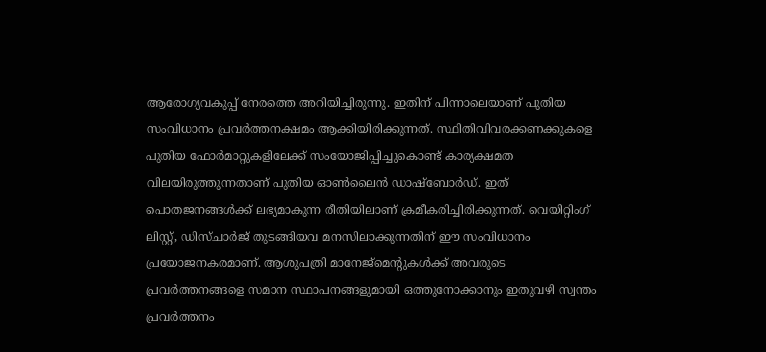ആരോഗ്യവകുപ്പ് നേരത്തെ അറിയിച്ചിരുന്നു. ഇതിന് പിന്നാലെയാണ് പുതിയ സംവിധാനം പ്രവർത്തനക്ഷമം ആക്കിയിരിക്കുന്നത്. സ്ഥിതിവിവരക്കണക്കുകളെ പുതിയ ഫോർമാറ്റുകളിലേക്ക് സംയോജിപ്പിച്ചുകൊണ്ട് കാര്യക്ഷമത വിലയിരുത്തുന്നതാണ് പുതിയ ഓൺലൈൻ ഡാഷ്‌ബോർഡ്. ഇത് പൊതജനങ്ങൾക്ക് ലഭ്യമാകുന്ന രീതിയിലാണ് ക്രമീകരിച്ചിരിക്കുന്നത്. വെയിറ്റിംഗ് ലിസ്റ്റ്, ഡിസ്ചാർജ് തുടങ്ങിയവ മനസിലാക്കുന്നതിന് ഈ സംവിധാനം പ്രയോജനകരമാണ്. ആശുപത്രി മാനേജ്‌മെന്റുകൾക്ക് അവരുടെ പ്രവർത്തനങ്ങളെ സമാന സ്ഥാപനങ്ങളുമായി ഒത്തുനോക്കാനും ഇതുവഴി സ്വന്തം പ്രവർത്തനം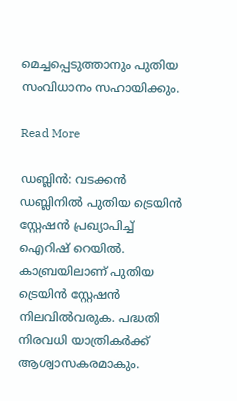മെച്ചപ്പെടുത്താനും പുതിയ സംവിധാനം സഹായിക്കും.

Read More

ഡബ്ലിൻ: വടക്കൻ ഡബ്ലിനിൽ പുതിയ ട്രെയിൻ സ്റ്റേഷൻ പ്രഖ്യാപിച്ച് ഐറിഷ് റെയിൽ. കാബ്രയിലാണ് പുതിയ ട്രെയിൻ സ്റ്റേഷൻ നിലവിൽവരുക. പദ്ധതി നിരവധി യാത്രികർക്ക് ആശ്വാസകരമാകും.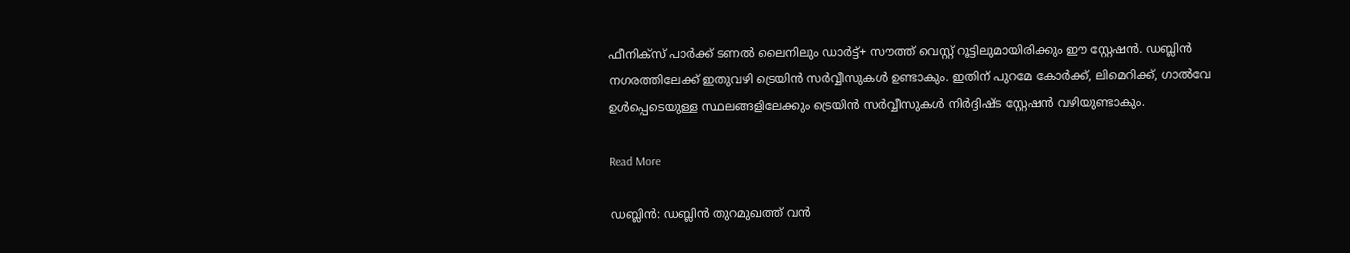ഫീനിക്‌സ് പാർക്ക് ടണൽ ലൈനിലും ഡാർട്ട്+ സൗത്ത് വെസ്റ്റ് റൂട്ടിലുമായിരിക്കും ഈ സ്റ്റേഷൻ. ഡബ്ലിൻ നഗരത്തിലേക്ക് ഇതുവഴി ട്രെയിൻ സർവ്വീസുകൾ ഉണ്ടാകും. ഇതിന് പുറമേ കോർക്ക്, ലിമെറിക്ക്, ഗാൽവേ ഉൾപ്പെടെയുള്ള സ്ഥലങ്ങളിലേക്കും ട്രെയിൻ സർവ്വീസുകൾ നിർദ്ദിഷ്ട സ്റ്റേഷൻ വഴിയുണ്ടാകും.

Read More

ഡബ്ലിൻ: ഡബ്ലിൻ തുറമുഖത്ത് വൻ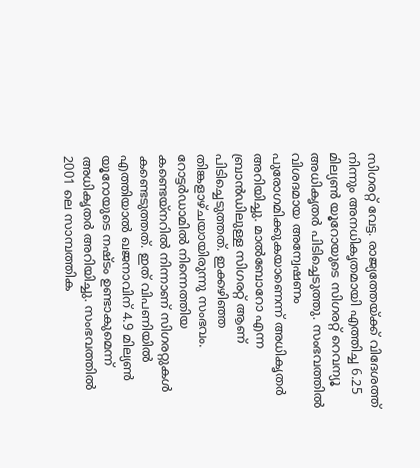സിഗരറ്റ് വേട്ട. രാജ്യത്തേയ്ക്ക് വിദേശത്ത് നിന്നും അനധികൃതമായി എത്തിച്ച 6.25 മില്യൺ യൂറോയുടെ സിഗരറ്റ് റെവന്യൂ അധികൃതർ പിടിച്ചെടുത്തു. സംഭവത്തിൽ വിശദമായ അന്വേഷണം പുരോഗമിക്കുകയാണെന്ന് അധികൃതർ അറിയിച്ചു. മാൽബോറോ എന്ന ബ്രാൻഡിലുള്ള സിഗരറ്റ് ആണ് പിടിച്ചെടുത്തത്. ഇക്കഴിഞ്ഞ തിങ്കളാഴ്ചയായിരുന്നു സംഭവം. റോട്ടർഡാമിൽ നിന്നെത്തിയ കണ്ടെയ്‌നറിൽ നിന്നാണ് സിഗരറ്റുകൾ കണ്ടെടുത്തത്. ഇത് വിപണിയിൽ എത്തിയാൽ ഖജനാവിന് 4.9 മില്യൺ യൂറോയുടെ നഷ്ടം ഉണ്ടാകുമെന്ന് അധികൃതർ അറിയിച്ചു. സംഭവത്തിൽ 2001 ലെ സാമ്പത്തിക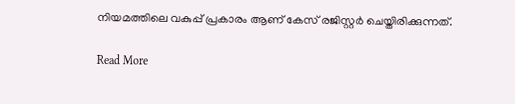നിയമത്തിലെ വകുപ്പ് പ്രകാരം ആണ് കേസ് രജിസ്റ്റർ ചെയ്തിരിക്കുന്നത്.

Read More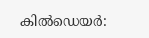കിൽഡെയർ: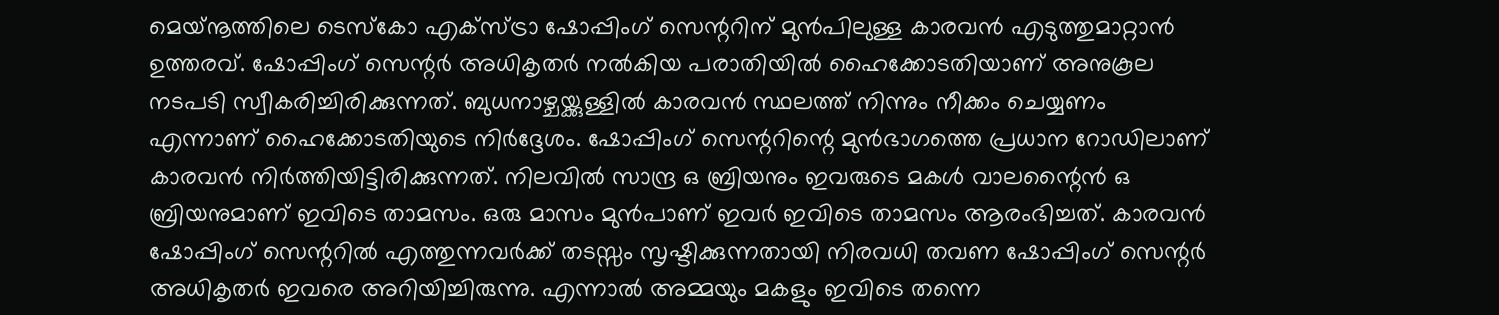മെയ്‌നൂത്തിലെ ടെസ്‌കോ എക്‌സ്ട്രാ ഷോപ്പിംഗ് സെന്ററിന് മുൻപിലുള്ള കാരവൻ എടുത്തുമാറ്റാൻ ഉത്തരവ്. ഷോപ്പിംഗ് സെന്റർ അധികൃതർ നൽകിയ പരാതിയിൽ ഹൈക്കോടതിയാണ് അനുകൂല നടപടി സ്വീകരിച്ചിരിക്കുന്നത്. ബുധനാഴ്ചയ്ക്കുള്ളിൽ കാരവൻ സ്ഥലത്ത് നിന്നും നീക്കം ചെയ്യണം എന്നാണ് ഹൈക്കോടതിയുടെ നിർദ്ദേശം. ഷോപ്പിംഗ് സെന്ററിന്റെ മുൻഭാഗത്തെ പ്രധാന റോഡിലാണ് കാരവൻ നിർത്തിയിട്ടിരിക്കുന്നത്. നിലവിൽ സാന്ദ്ര ഒ ബ്രിയനും ഇവരുടെ മകൾ വാലന്റൈൻ ഒ ബ്രിയനുമാണ് ഇവിടെ താമസം. ഒരു മാസം മുൻപാണ് ഇവർ ഇവിടെ താമസം ആരംഭിച്ചത്. കാരവൻ ഷോപ്പിംഗ് സെന്ററിൽ എത്തുന്നവർക്ക് തടസ്സം സൃഷ്ടിക്കുന്നതായി നിരവധി തവണ ഷോപ്പിംഗ് സെന്റർ അധികൃതർ ഇവരെ അറിയിച്ചിരുന്നു. എന്നാൽ അമ്മയും മകളും ഇവിടെ തന്നെ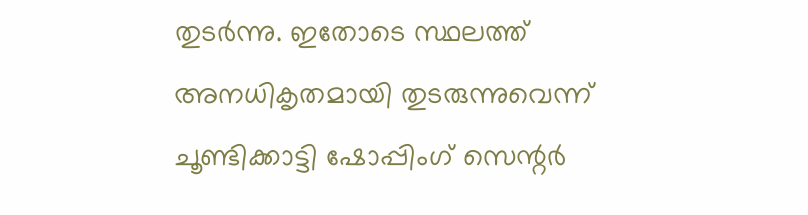തുടർന്നു. ഇതോടെ സ്ഥലത്ത് അനധികൃതമായി തുടരുന്നുവെന്ന് ചൂണ്ടിക്കാട്ടി ഷോപ്പിംഗ് സെന്റർ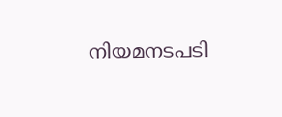നിയമനടപടി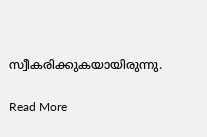സ്വീകരിക്കുകയായിരുന്നു.

Read More